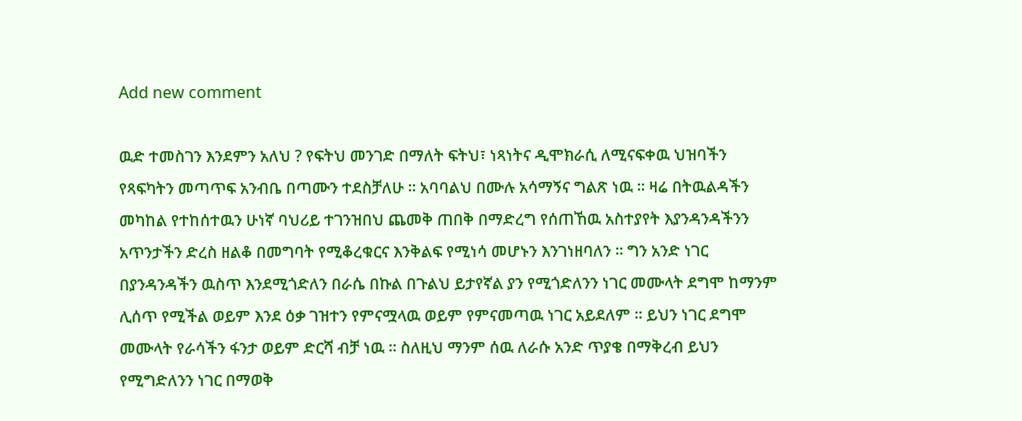Add new comment

ዉድ ተመስገን እንደምን አለህ ? የፍትህ መንገድ በማለት ፍትህ፣ ነጻነትና ዲሞክራሲ ለሚናፍቀዉ ህዝባችን የጻፍካትን መጣጥፍ አንብቤ በጣሙን ተደስቻለሁ ። አባባልህ በሙሉ አሳማኝና ግልጽ ነዉ ። ዛሬ በትዉልዳችን መካከል የተከሰተዉን ሁነኛ ባህሪይ ተገንዝበህ ጨመቅ ጠበቅ በማድረግ የሰጠኸዉ አስተያየት እያንዳንዳችንን አጥንታችን ድረስ ዘልቆ በመግባት የሚቆረቁርና እንቅልፍ የሚነሳ መሆኑን እንገነዘባለን ። ግን አንድ ነገር በያንዳንዳችን ዉስጥ እንደሚጎድለን በራሴ በኩል በጉልህ ይታየኛል ያን የሚጎድለንን ነገር መሙላት ደግሞ ከማንም ሊሰጥ የሚችል ወይም እንደ ዕቃ ገዝተን የምናሟላዉ ወይም የምናመጣዉ ነገር አይደለም ። ይህን ነገር ደግሞ መሙላት የራሳችን ፋንታ ወይም ድርሻ ብቻ ነዉ ። ስለዚህ ማንም ሰዉ ለራሱ አንድ ጥያቄ በማቅረብ ይህን የሚግድለንን ነገር በማወቅ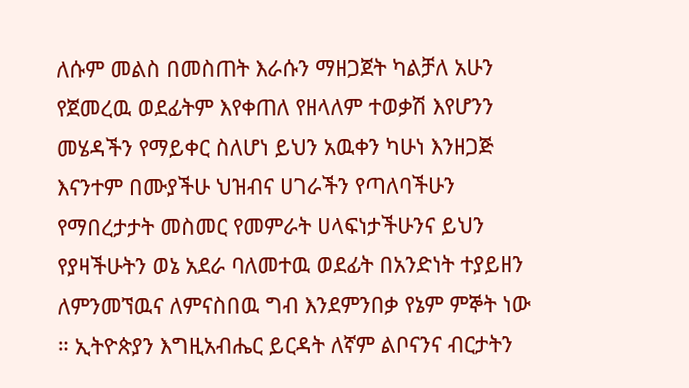ለሱም መልስ በመስጠት እራሱን ማዘጋጀት ካልቻለ አሁን የጀመረዉ ወደፊትም እየቀጠለ የዘላለም ተወቃሽ እየሆንን መሄዳችን የማይቀር ስለሆነ ይህን አዉቀን ካሁነ እንዘጋጅ እናንተም በሙያችሁ ህዝብና ሀገራችን የጣለባችሁን የማበረታታት መስመር የመምራት ሀላፍነታችሁንና ይህን የያዛችሁትን ወኔ አደራ ባለመተዉ ወደፊት በአንድነት ተያይዘን ለምንመኘዉና ለምናስበዉ ግብ እንደምንበቃ የኔም ምኞት ነው ። ኢትዮጵያን እግዚአብሔር ይርዳት ለኛም ልቦናንና ብርታትን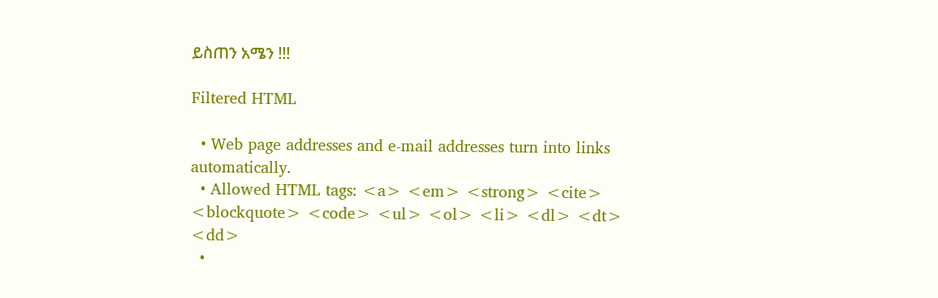ይስጠን አሜን !!!

Filtered HTML

  • Web page addresses and e-mail addresses turn into links automatically.
  • Allowed HTML tags: <a> <em> <strong> <cite> <blockquote> <code> <ul> <ol> <li> <dl> <dt> <dd>
  •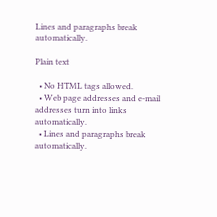Lines and paragraphs break automatically.

Plain text

  • No HTML tags allowed.
  • Web page addresses and e-mail addresses turn into links automatically.
  • Lines and paragraphs break automatically.